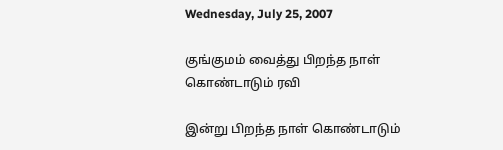Wednesday, July 25, 2007

குங்குமம் வைத்து பிறந்த நாள் கொண்டாடும் ரவி

இன்று பிறந்த நாள் கொண்டாடும்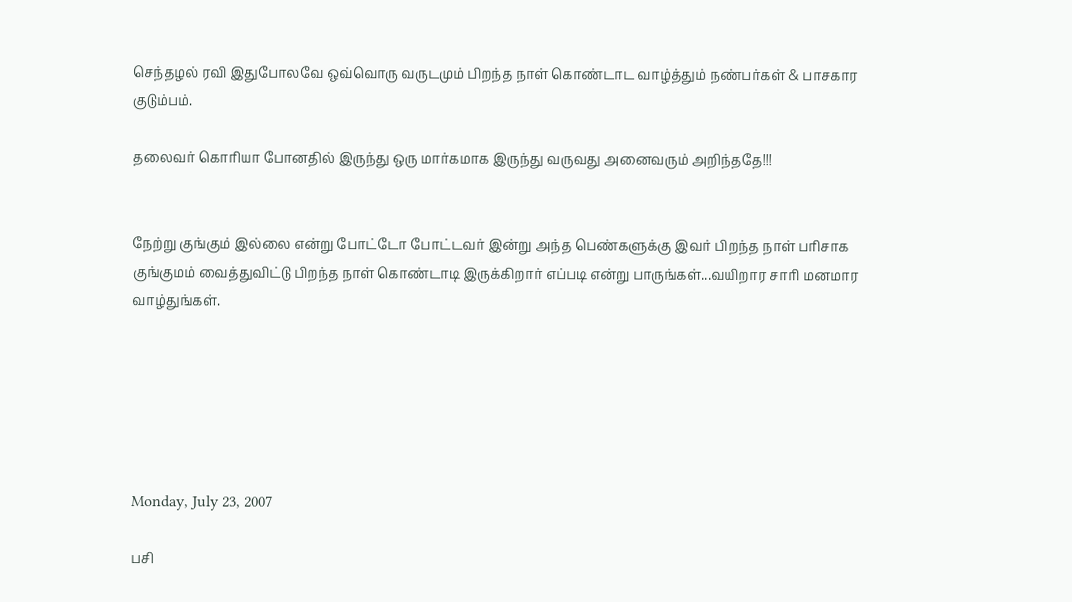செந்தழல் ரவி இதுபோலவே ஒவ்வொரு வருடமும் பிறந்த நாள் கொண்டாட வாழ்த்தும் நண்பர்கள் & பாசகார குடும்பம்.

தலைவர் கொரியா போனதில் இருந்து ஒரு மார்கமாக இருந்து வருவது அனைவரும் அறிந்ததே!!!


நேற்று குங்கும் இல்லை என்று போட்டோ போட்டவர் இன்று அந்த பெண்களுக்கு இவர் பிறந்த நாள் பரிசாக குங்குமம் வைத்துவிட்டு பிறந்த நாள் கொண்டாடி இருக்கிறார் எப்படி என்று பாருங்கள்...வயிறார சாரி மனமார வாழ்துங்கள்.






Monday, July 23, 2007

பசி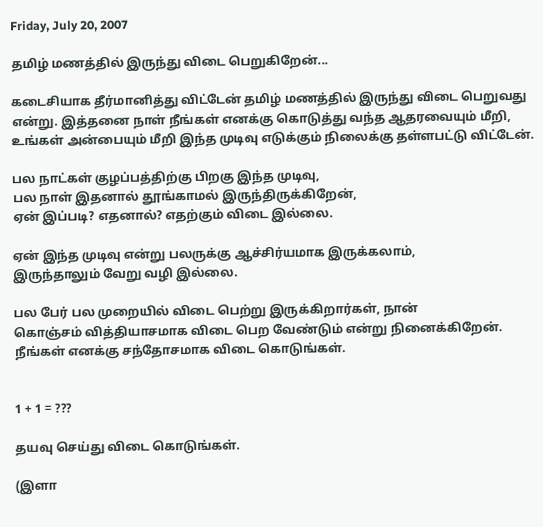Friday, July 20, 2007

தமிழ் மணத்தில் இருந்து விடை பெறுகிறேன்...

கடைசியாக தீர்மானித்து விட்டேன் தமிழ் மணத்தில் இருந்து விடை பெறுவது என்று. இத்தனை நாள் நீங்கள் எனக்கு கொடுத்து வந்த ஆதரவையும் மீறி, உங்கள் அன்பையும் மீறி இந்த முடிவு எடுக்கும் நிலைக்கு தள்ளபட்டு விட்டேன்.

பல நாட்கள் குழப்பத்திற்கு பிறகு இந்த முடிவு,
பல நாள் இதனால் தூங்காமல் இருந்திருக்கிறேன்,
ஏன் இப்படி? எதனால்? எதற்கும் விடை இல்லை.

ஏன் இந்த முடிவு என்று பலருக்கு ஆச்சிர்யமாக இருக்கலாம்,
இருந்தாலும் வேறு வழி இல்லை.

பல பேர் பல முறையில் விடை பெற்று இருக்கிறார்கள், நான்
கொஞ்சம் வித்தியாசமாக விடை பெற வேண்டும் என்று நினைக்கிறேன்.
நீங்கள் எனக்கு சந்தோசமாக விடை கொடுங்கள்.


1 + 1 = ???

தயவு செய்து விடை கொடுங்கள்.

(இளா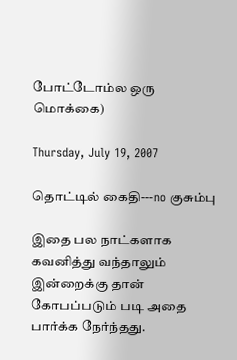போட்டோம்ல ஒரு மொக்கை)

Thursday, July 19, 2007

தொட்டில் கைதி---no குசும்பு

இதை பல நாட்களாக கவனித்து வந்தாலும் இன்றைக்கு தான் கோபப்படும் படி அதை பார்க்க நேர்ந்தது.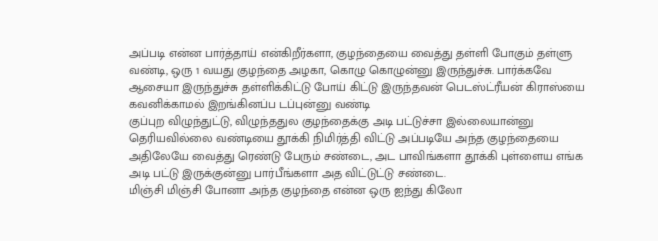அப்படி என்ன பார்த்தாய் என்கிறீர்களா, குழந்தையை வைத்து தள்ளி போகும் தள்ளு வண்டி, ஒரு 1 வயது குழந்தை அழகா, கொழு கொழுன்னு இருந்துச்சு. பார்க்கவே ஆசையா இருந்துச்சு தள்ளிக்கிட்டு போய் கிட்டு இருந்தவன் பெடஸ்ட்ரீயன் கிராஸ்யை கவனிக்காமல் இறங்கினப்ப டப்புன்னு வண்டி
குப்புற விழுந்துட்டு, விழுந்ததுல குழந்தைக்கு அடி பட்டுச்சா இல்லையான்னு தெரியவில்லை வண்டியை தூக்கி நிமிர்த்தி விட்டு அப்படியே அந்த குழந்தையை அதிலேயே வைத்து ரெண்டு பேரும் சண்டை, அட பாவிங்களா தூக்கி புள்ளைய எங்க அடி பட்டு இருக்குன்னு பார்பீங்களா அத விட்டுட்டு சண்டை.
மிஞ்சி மிஞ்சி போனா அந்த குழந்தை என்ன ஒரு ஐந்து கிலோ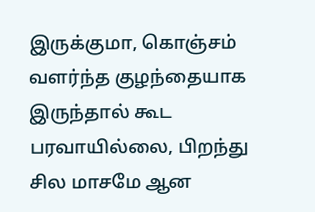இருக்குமா, கொஞ்சம் வளர்ந்த குழந்தையாக இருந்தால் கூட பரவாயில்லை, பிறந்து சில மாசமே ஆன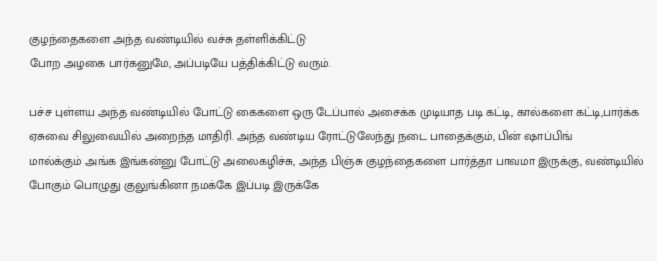குழந்தைகளை அந்த வண்டியில் வச்சு தள்ளிக்கிட்டு
போற அழகை பார்கனுமே, அப்படியே பத்திக்கிட்டு வரும்.

பச்ச புள்ளய அந்த வண்டியில் போட்டு கைகளை ஒரு டேப்பால் அசைக்க முடியாத படி கட்டி, கால்களை கட்டி,பார்க்க ஏசுவை சிலுவையில் அறைந்த மாதிரி. அந்த வண்டிய ரோட்டுலேந்து நடை பாதைக்கும், பின் ஷாப்பிங்
மால்க்கும் அங்க இங்கன்னு போட்டு அலைகழிச்சு, அந்த பிஞ்சு குழந்தைகளை பார்த்தா பாவமா இருக்கு, வண்டியில் போகும் பொழுது குலுங்கினா நமக்கே இப்படி இருக்கே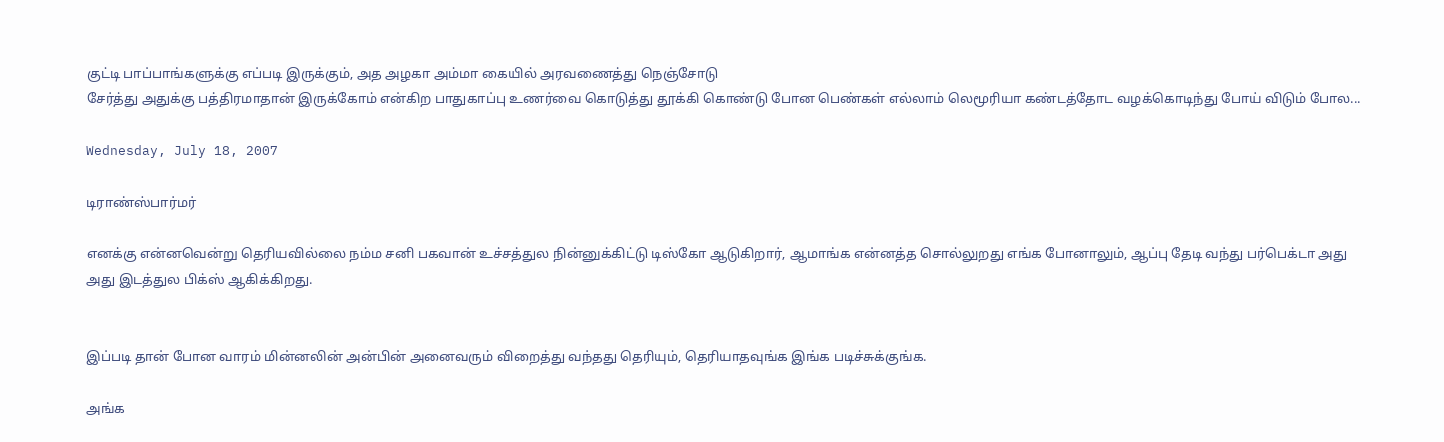குட்டி பாப்பாங்களுக்கு எப்படி இருக்கும், அத அழகா அம்மா கையில் அரவணைத்து நெஞ்சோடு
சேர்த்து அதுக்கு பத்திரமாதான் இருக்கோம் என்கிற பாதுகாப்பு உணர்வை கொடுத்து தூக்கி கொண்டு போன பெண்கள் எல்லாம் லெமூரியா கண்டத்தோட வழக்கொடிந்து போய் விடும் போல...

Wednesday, July 18, 2007

டிராண்ஸ்பார்மர்

எனக்கு என்னவென்று தெரியவில்லை நம்ம சனி பகவான் உச்சத்துல நின்னுக்கிட்டு டிஸ்கோ ஆடுகிறார், ஆமாங்க என்னத்த சொல்லுறது எங்க போனாலும், ஆப்பு தேடி வந்து பர்பெக்டா அது அது இடத்துல பிக்ஸ் ஆகிக்கிறது.


இப்படி தான் போன வாரம் மின்னலின் அன்பின் அனைவரும் விறைத்து வந்தது தெரியும், தெரியாதவுங்க இங்க படிச்சுக்குங்க.

அங்க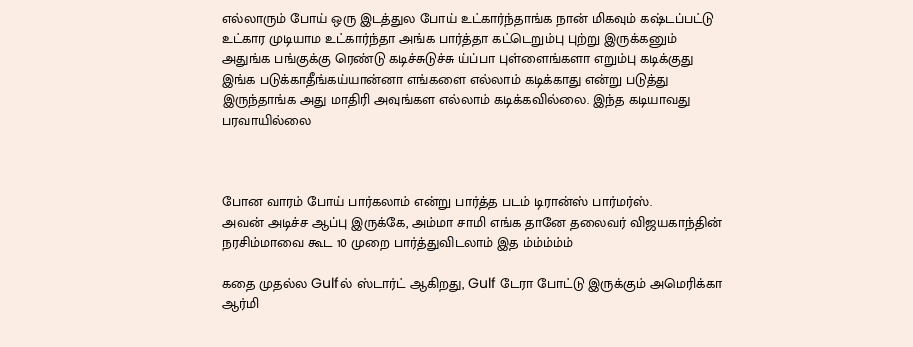எல்லாரும் போய் ஒரு இடத்துல போய் உட்கார்ந்தாங்க நான் மிகவும் கஷ்டப்பட்டு உட்கார முடியாம உட்கார்ந்தா அங்க பார்த்தா கட்டெறும்பு புற்று இருக்கனும் அதுங்க பங்குக்கு ரெண்டு கடிச்சுடுச்சு ய்ப்பா புள்ளைங்களா எறும்பு கடிக்குது இங்க படுக்காதீங்கய்யான்னா எங்களை எல்லாம் கடிக்காது என்று படுத்து இருந்தாங்க அது மாதிரி அவுங்கள எல்லாம் கடிக்கவில்லை. இந்த கடியாவது பரவாயில்லை



போன வாரம் போய் பார்கலாம் என்று பார்த்த படம் டிரான்ஸ் பார்மர்ஸ்.
அவன் அடிச்ச ஆப்பு இருக்கே, அம்மா சாமி எங்க தானே தலைவர் விஜயகாந்தின் நரசிம்மாவை கூட 10 முறை பார்த்துவிடலாம் இத ம்ம்ம்ம்ம்

கதை முதல்ல Gulfல் ஸ்டார்ட் ஆகிறது, Gulf டேரா போட்டு இருக்கும் அமெரிக்கா ஆர்மி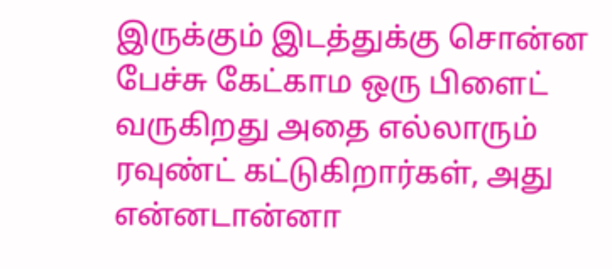இருக்கும் இடத்துக்கு சொன்ன பேச்சு கேட்காம ஒரு பிளைட் வருகிறது அதை எல்லாரும் ரவுண்ட் கட்டுகிறார்கள், அது என்னடான்னா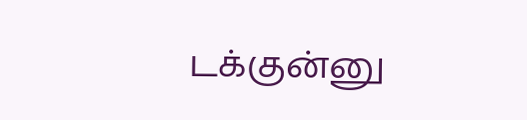டக்குன்னு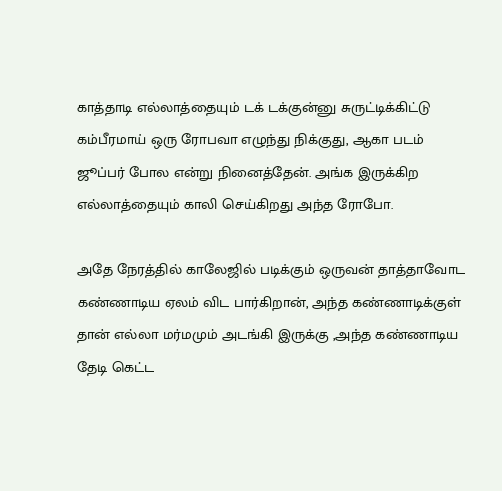காத்தாடி எல்லாத்தையும் டக் டக்குன்னு சுருட்டிக்கிட்டு கம்பீரமாய் ஒரு ரோபவா எழுந்து நிக்குது, ஆகா படம் ஜூப்பர் போல என்று நினைத்தேன். அங்க இருக்கிற எல்லாத்தையும் காலி செய்கிறது அந்த ரோபோ.

அதே நேரத்தில் காலேஜில் படிக்கும் ஒருவன் தாத்தாவோட கண்ணாடிய ஏலம் விட பார்கிறான், அந்த கண்ணாடிக்குள் தான் எல்லா மர்மமும் அடங்கி இருக்கு ,அந்த கண்ணாடிய தேடி கெட்ட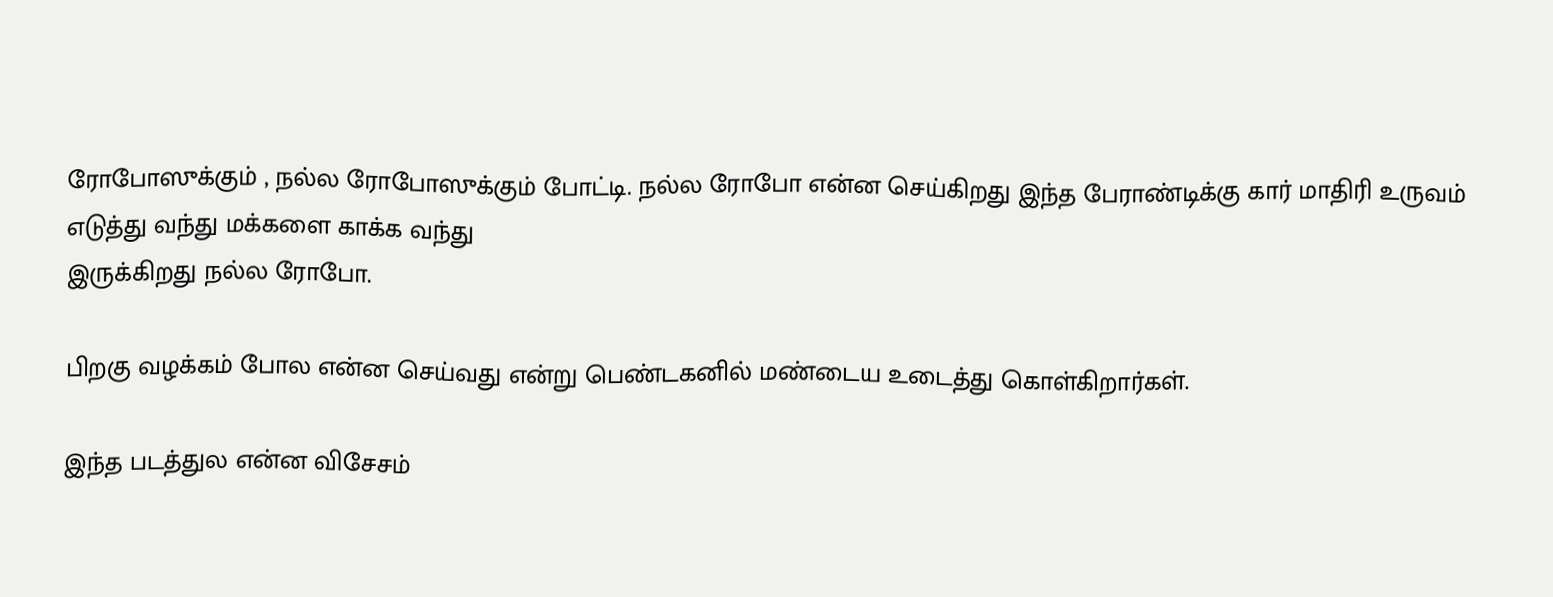ரோபோஸுக்கும் , நல்ல ரோபோஸுக்கும் போட்டி. நல்ல ரோபோ என்ன செய்கிறது இந்த பேராண்டிக்கு கார் மாதிரி உருவம் எடுத்து வந்து மக்களை காக்க வந்து
இருக்கிறது நல்ல ரோபோ.

பிறகு வழக்கம் போல என்ன செய்வது என்று பெண்டகனில் மண்டைய உடைத்து கொள்கிறார்கள்.

இந்த படத்துல என்ன விசேசம்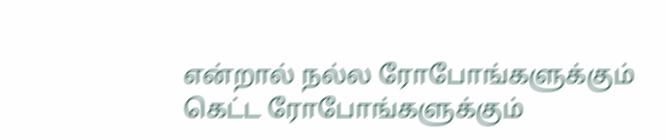என்றால் நல்ல ரோபோங்களுக்கும் கெட்ட ரோபோங்களுக்கும்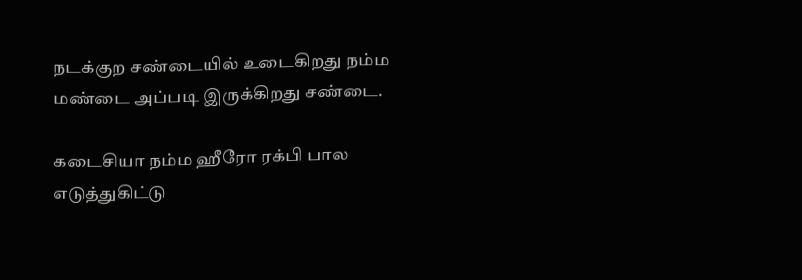நடக்குற சண்டையில் உடைகிறது நம்ம மண்டை அப்படி இருக்கிறது சண்டை.

கடைசியா நம்ம ஹீரோ ரக்பி பால எடுத்துகிட்டு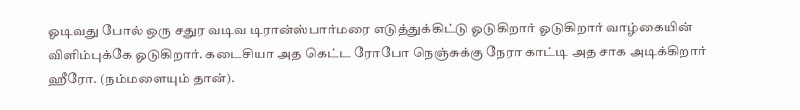ஓடிவது போல் ஒரு சதுர வடிவ டிரான்ஸ்பார்மரை எடுத்துக்கிட்டு ஓடுகிறார் ஓடுகிறார் வாழ்கையின் விளிம்புக்கே ஓடுகிறார். கடைசியா அத கெட்ட ரோபோ நெஞ்சுக்கு நேரா காட்டி அத சாக அடிக்கிறார் ஹீரோ. (நம்மளையும் தான்).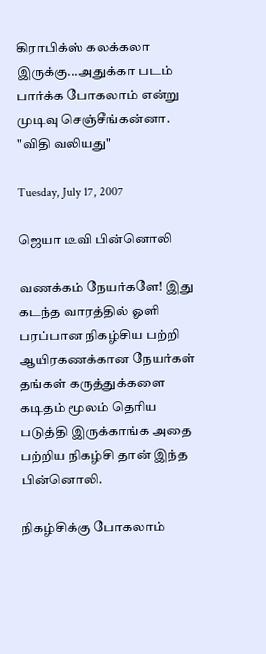கிராபிக்ஸ் கலக்கலா இருக்கு...அதுக்கா படம் பார்க்க போகலாம் என்று முடிவு செஞ்சீங்கன்னா. "விதி வலியது"

Tuesday, July 17, 2007

ஜெயா டீவி பின்னொலி

வணக்கம் நேயர்களே! இது கடந்த வாரத்தில் ஓளி பரப்பான நிகழ்சிய பற்றி ஆயிரகணக்கான நேயர்கள் தங்கள் கருத்துக்களை கடிதம் மூலம் தெரிய படுத்தி இருக்காங்க அதை பற்றிய நிகழ்சி தான் இந்த பின்னொலி.

நிகழ்சிக்கு போகலாம்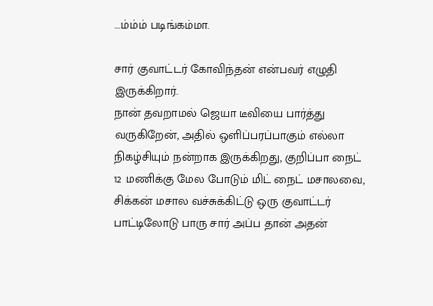...ம்ம்ம் படிங்கம்மா.

சார் குவாட்டர் கோவிந்தன் என்பவர் எழுதி இருக்கிறார்.
நான் தவறாமல் ஜெயா டீவியை பார்த்து வருகிறேன், அதில் ஒளிப்பரப்பாகும் எல்லா நிகழ்சியும் நன்றாக இருக்கிறது, குறிப்பா நைட் 12 மணிக்கு மேல போடும் மிட் நைட் மசாலவை, சிக்கன் மசால வச்சுக்கிட்டு ஒரு குவாட்டர் பாட்டிலோடு பாரு சார் அப்ப தான் அதன்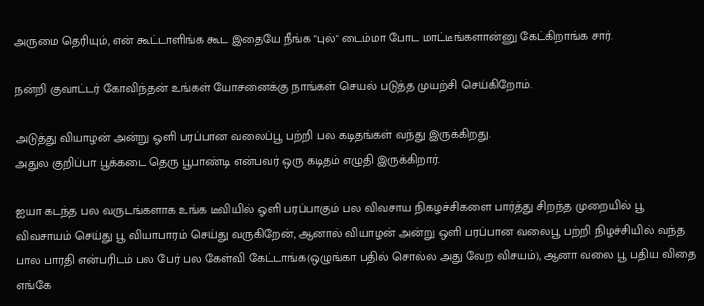அருமை தெரியும், என் கூட்டாளிங்க கூட இதையே நீங்க "புல்" டைம்மா போட மாட்டீங்களான்னு கேட்கிறாங்க சார்.

நன்றி குவாட்டர் கோவிந்தன் உங்கள் யோசனைக்கு நாங்கள் செயல் படுத்த முயற்சி செய்கிறோம்.

அடுத்து வியாழன் அன்று ஓளி பரப்பான வலைப்பூ பற்றி பல கடிதங்கள் வந்து இருக்கிறது.
அதுல குறிப்பா பூக்கடை தெரு பூபாண்டி என்பவர் ஒரு கடிதம் எழுதி இருக்கிறார்.

ஐயா கடந்த பல வருடங்களாக உங்க டீவியில் ஓளி பரப்பாகும் பல விவசாய நிகழச்சிகளை பார்த்து சிறந்த முறையில் பூ விவசாயம் செய்து பூ வியாபாரம் செய்து வருகிறேன், ஆனால் வியாழன் அன்று ஒளி பரப்பான வலைபூ பற்றி நிழச்சியில் வந்த பால பாரதி என்பரிடம் பல பேர் பல கேள்வி கேட்டாங்க(ஒழுங்கா பதில் சொல்ல அது வேற விசயம்), ஆனா வலை பூ பதிய விதை எங்கே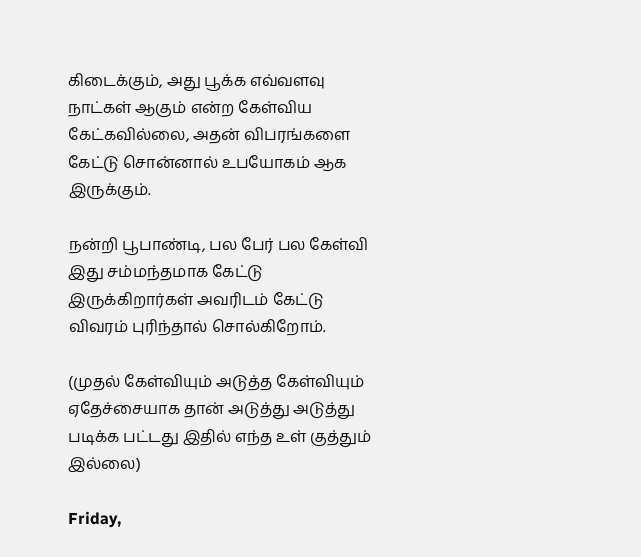கிடைக்கும், அது பூக்க எவ்வளவு நாட்கள் ஆகும் என்ற கேள்விய கேட்கவில்லை, அதன் விபரங்களை கேட்டு சொன்னால் உபயோகம் ஆக இருக்கும்.

நன்றி பூபாண்டி, பல பேர் பல கேள்வி இது சம்மந்தமாக கேட்டு இருக்கிறார்கள் அவரிடம் கேட்டு விவரம் புரிந்தால் சொல்கிறோம்.

(முதல் கேள்வியும் அடுத்த கேள்வியும் ஏதேச்சையாக தான் அடுத்து அடுத்து படிக்க பட்டது இதில் எந்த உள் குத்தும் இல்லை)

Friday,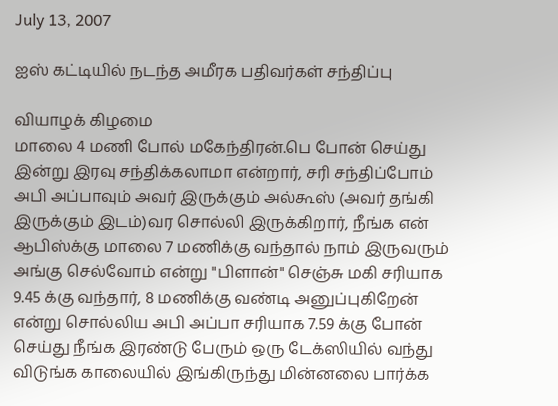July 13, 2007

ஐஸ் கட்டியில் நடந்த அமீரக பதிவர்கள் சந்திப்பு

வியாழக் கிழமை
மாலை 4 மணி போல் மகேந்திரன்.பெ போன் செய்து இன்று இரவு சந்திக்கலாமா என்றார், சரி சந்திப்போம் அபி அப்பாவும் அவர் இருக்கும் அல்கூஸ் (அவர் தங்கி இருக்கும் இடம்)வர சொல்லி இருக்கிறார், நீங்க என் ஆபிஸ்க்கு மாலை 7 மணிக்கு வந்தால் நாம் இருவரும் அங்கு செல்வோம் என்று "பிளான்" செஞ்சு மகி சரியாக 9.45 க்கு வந்தார், 8 மணிக்கு வண்டி அனுப்புகிறேன் என்று சொல்லிய அபி அப்பா சரியாக 7.59 க்கு போன் செய்து நீங்க இரண்டு பேரும் ஒரு டேக்ஸியில் வந்து விடுங்க காலையில் இங்கிருந்து மின்னலை பார்க்க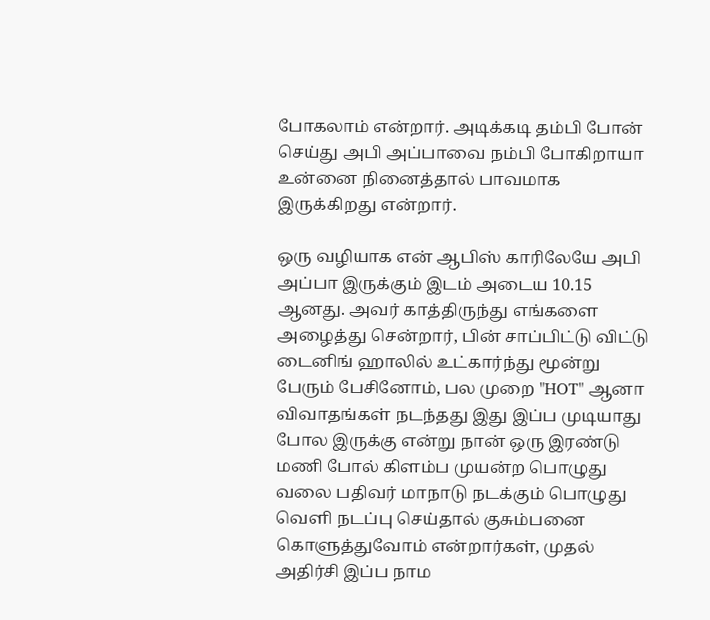போகலாம் என்றார். அடிக்கடி தம்பி போன் செய்து அபி அப்பாவை நம்பி போகிறாயா உன்னை நினைத்தால் பாவமாக இருக்கிறது என்றார்.

ஒரு வழியாக என் ஆபிஸ் காரிலேயே அபி அப்பா இருக்கும் இடம் அடைய 10.15 ஆனது. அவர் காத்திருந்து எங்களை அழைத்து சென்றார், பின் சாப்பிட்டு விட்டு டைனிங் ஹாலில் உட்கார்ந்து மூன்று பேரும் பேசினோம், பல முறை "HOT" ஆனா விவாதங்கள் நடந்தது இது இப்ப முடியாது போல இருக்கு என்று நான் ஒரு இரண்டு மணி போல் கிளம்ப முயன்ற பொழுது வலை பதிவர் மாநாடு நடக்கும் பொழுது வெளி நடப்பு செய்தால் குசும்பனை கொளுத்துவோம் என்றார்கள், முதல் அதிர்சி இப்ப நாம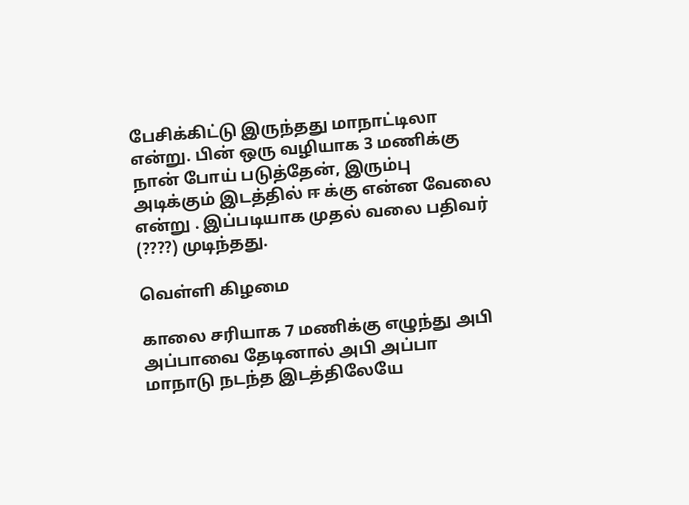பேசிக்கிட்டு இருந்தது மாநாட்டிலா என்று. பின் ஒரு வழியாக 3 மணிக்கு நான் போய் படுத்தேன், இரும்பு அடிக்கும் இடத்தில் ஈ க்கு என்ன வேலை என்று . இப்படியாக முதல் வலை பதிவர் (????) முடிந்தது.

வெள்ளி கிழமை

காலை சரியாக 7 மணிக்கு எழுந்து அபி அப்பாவை தேடினால் அபி அப்பா மாநாடு நடந்த இடத்திலேயே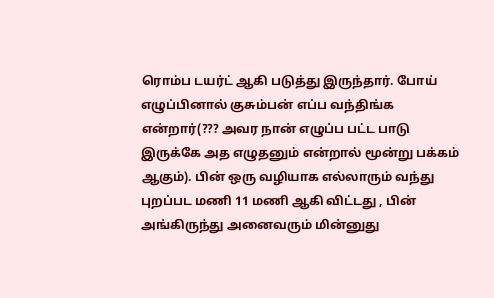ரொம்ப டயர்ட் ஆகி படுத்து இருந்தார். போய் எழுப்பினால் குசும்பன் எப்ப வந்திங்க என்றார்(??? அவர நான் எழுப்ப பட்ட பாடு இருக்கே அத எழுதனும் என்றால் மூன்று பக்கம் ஆகும்). பின் ஒரு வழியாக எல்லாரும் வந்து புறப்பட மணி 11 மணி ஆகி விட்டது , பின் அங்கிருந்து அனைவரும் மின்னுது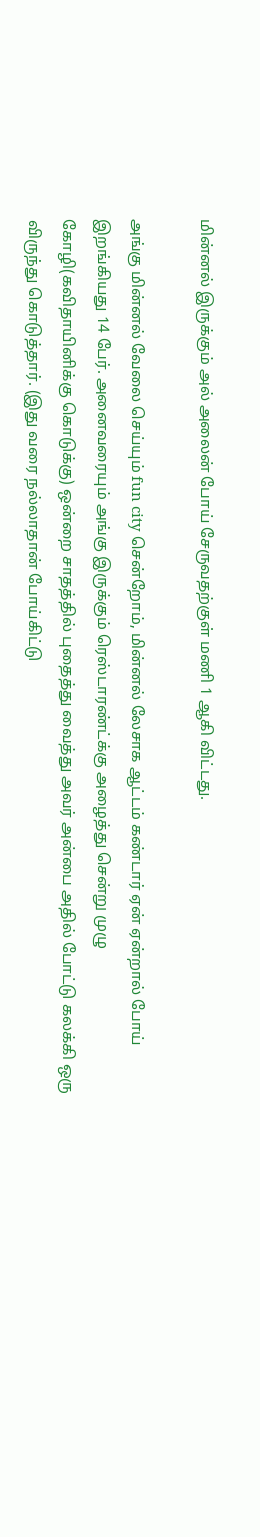மின்னல் இருக்கும் அல் அலைன் போய் சேருவதற்குள் மணி 1 ஆகி விட்டது.

அங்கு மின்னல் வேலை செய்யும் fun city சென்றோம், மின்னல் லேசாக ஆட்டம் கண்டார் ஏன் ஏன்றால் போய் இறங்கியது 14 பேர். அனைவரையும் அங்கு இருக்கும் ரெஸ்டாரண்ட்க்கு அழைத்து சென்று முழு கோழி(கவிதாயினிக்கு கொடுக்கு) ஒன்றை சாதத்தில் புதைத்து வைத்து அவர் அன்பை அதில் போட்டு கலக்கி ஒரு விருந்து கொடுத்தார். (இது வரை நல்லாதான் போய்கிட்டு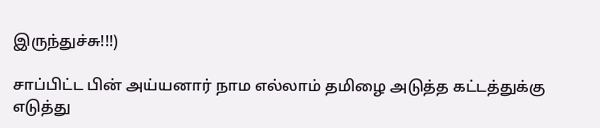இருந்துச்சு!!!)

சாப்பிட்ட பின் அய்யனார் நாம எல்லாம் தமிழை அடுத்த கட்டத்துக்கு எடுத்து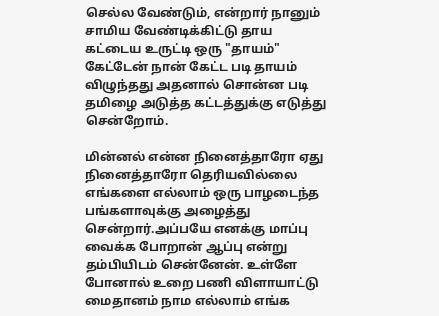செல்ல வேண்டும், என்றார் நானும் சாமிய வேண்டிக்கிட்டு தாய கட்டைய உருட்டி ஒரு "தாயம்" கேட்டேன் நான் கேட்ட படி தாயம் விழுந்தது அதனால் சொன்ன படி தமிழை அடுத்த கட்டத்துக்கு எடுத்து சென்றோம்.

மின்னல் என்ன நினைத்தாரோ ஏது நினைத்தாரோ தெரியவில்லை எங்களை எல்லாம் ஒரு பாழடைந்த பங்களாவுக்கு அழைத்து சென்றார்.அப்பயே எனக்கு மாப்பு வைக்க போறான் ஆப்பு என்று தம்பியிடம் சென்னேன். உள்ளே போனால் உறை பணி விளாயாட்டு மைதானம் நாம எல்லாம் எங்க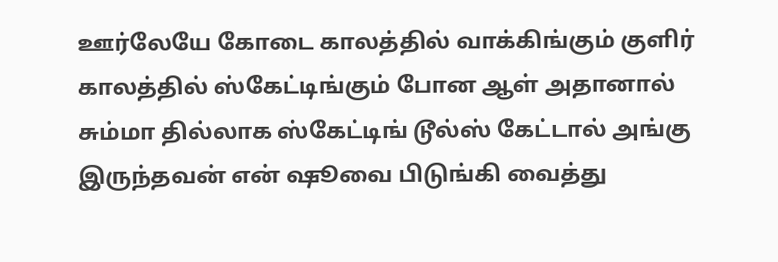ஊர்லேயே கோடை காலத்தில் வாக்கிங்கும் குளிர் காலத்தில் ஸ்கேட்டிங்கும் போன ஆள் அதானால் சும்மா தில்லாக ஸ்கேட்டிங் டூல்ஸ் கேட்டால் அங்கு இருந்தவன் என் ஷூவை பிடுங்கி வைத்து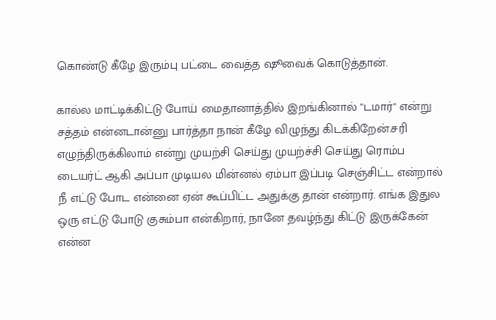கொண்டு கீழே இரும்பு பட்டை வைத்த ஷூவைக் கொடுத்தான்.

கால்ல மாட்டிக்கிட்டு போய் மைதானாத்தில் இறங்கினால் "டமார்" என்று சத்தம் என்னடான்னு பார்த்தா நான் கீழே விழுந்து கிடக்கிறேன்.சரி எழுந்திருக்கிலாம் என்று முயற்சி செய்து முயற்ச்சி செய்து ரொம்ப டையர்ட் ஆகி அப்பா முடியல மின்னல் ஏம்பா இப்படி செஞ்சிட்ட என்றால் நீ எட்டு போட என்னை ஏன் கூப்பிட்ட அதுக்கு தான் என்றார். எங்க இதுல ஒரு எட்டு போடு குசும்பா என்கிறார், நானே தவழ்ந்து கிட்டு இருக்கேன் என்ன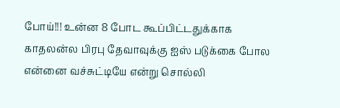போய்!!! உன்ன 8 போட கூப்பிட்டதுக்காக காதலன்ல பிரபு தேவாவுக்கு ஐஸ் படுக்கை போல என்னை வச்சுட்டியே என்று சொல்லி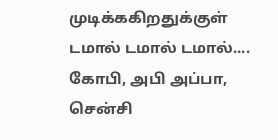முடிக்ககிறதுக்குள் டமால் டமால் டமால்.... கோபி, அபி அப்பா, சென்சி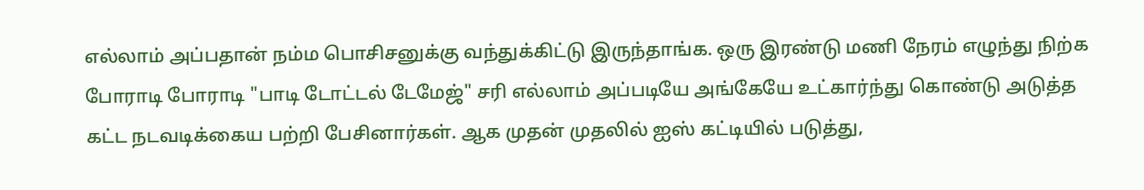எல்லாம் அப்பதான் நம்ம பொசிசனுக்கு வந்துக்கிட்டு இருந்தாங்க. ஒரு இரண்டு மணி நேரம் எழுந்து நிற்க போராடி போராடி "பாடி டோட்டல் டேமேஜ்" சரி எல்லாம் அப்படியே அங்கேயே உட்கார்ந்து கொண்டு அடுத்த கட்ட நடவடிக்கைய பற்றி பேசினார்கள். ஆக முதன் முதலில் ஐஸ் கட்டியில் படுத்து,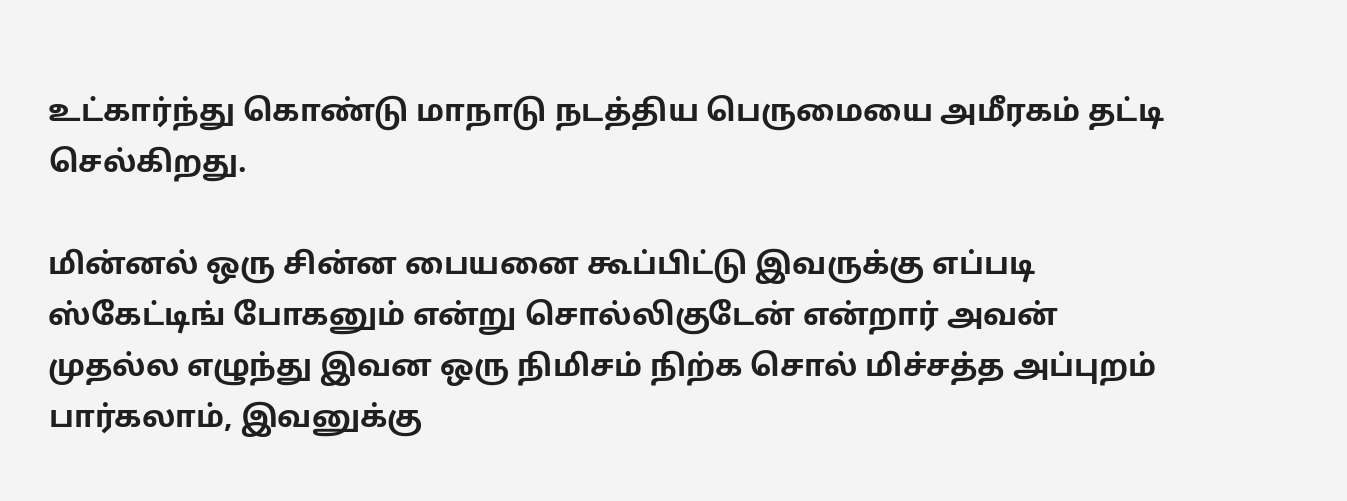உட்கார்ந்து கொண்டு மாநாடு நடத்திய பெருமையை அமீரகம் தட்டி செல்கிறது.

மின்னல் ஒரு சின்ன பையனை கூப்பிட்டு இவருக்கு எப்படி ஸ்கேட்டிங் போகனும் என்று சொல்லிகுடேன் என்றார் அவன் முதல்ல எழுந்து இவன ஒரு நிமிசம் நிற்க சொல் மிச்சத்த அப்புறம் பார்கலாம், இவனுக்கு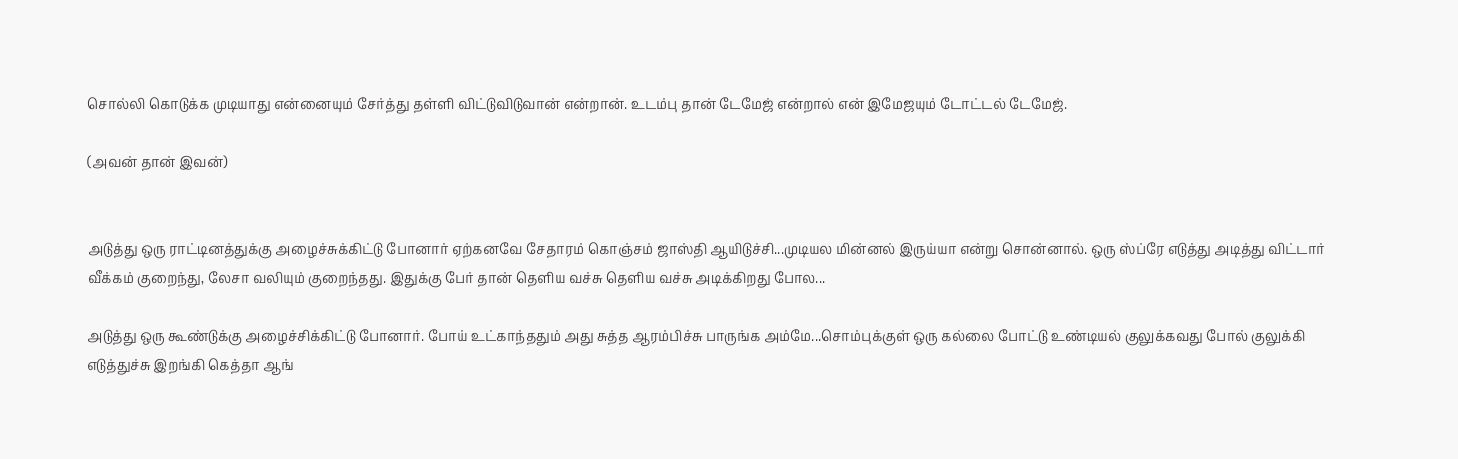சொல்லி கொடுக்க முடியாது என்னையும் சேர்த்து தள்ளி விட்டுவிடுவான் என்றான். உடம்பு தான் டேமேஜ் என்றால் என் இமேஜயும் டோட்டல் டேமேஜ்.

(அவன் தான் இவன்)


அடுத்து ஒரு ராட்டினத்துக்கு அழைச்சுக்கிட்டு போனார் ஏற்கனவே சேதாரம் கொஞ்சம் ஜாஸ்தி ஆயிடுச்சி...முடியல மின்னல் இருய்யா என்று சொன்னால். ஒரு ஸ்ப்ரே எடுத்து அடித்து விட்டார் வீக்கம் குறைந்து, லேசா வலியும் குறைந்தது. இதுக்கு பேர் தான் தெளிய வச்சு தெளிய வச்சு அடிக்கிறது போல...

அடுத்து ஒரு கூண்டுக்கு அழைச்சிக்கிட்டு போனார். போய் உட்காந்ததும் அது சுத்த ஆரம்பிச்சு பாருங்க அம்மே...சொம்புக்குள் ஒரு கல்லை போட்டு உண்டியல் குலுக்கவது போல் குலுக்கி எடுத்துச்சு இறங்கி கெத்தா ஆங்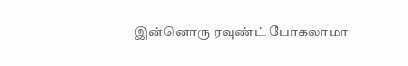இன்னொரு ரவுண்ட் போகலாமா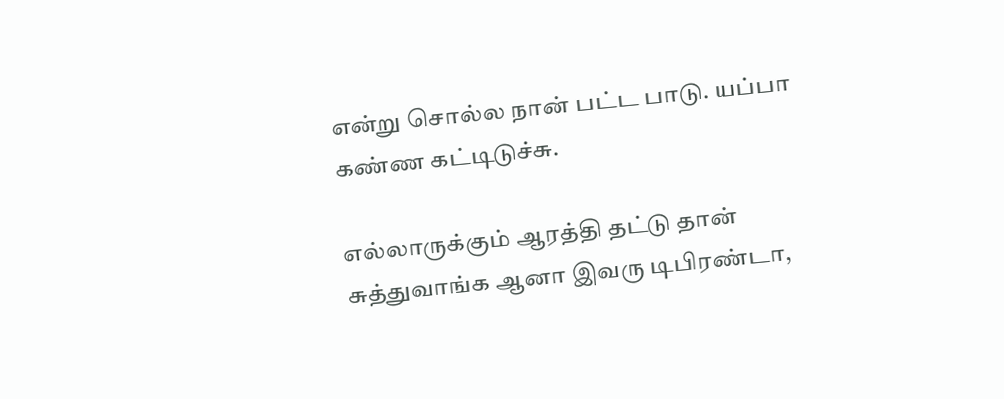என்று சொல்ல நான் பட்ட பாடு. யப்பா கண்ண கட்டிடுச்சு.

எல்லாருக்கும் ஆரத்தி தட்டு தான் சுத்துவாங்க ஆனா இவரு டிபிரண்டா,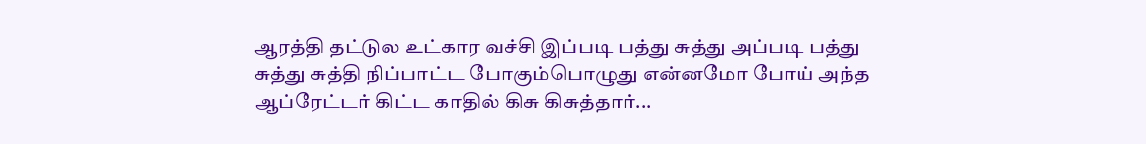ஆரத்தி தட்டுல உட்கார வச்சி இப்படி பத்து சுத்து அப்படி பத்து சுத்து சுத்தி நிப்பாட்ட போகும்பொழுது என்னமோ போய் அந்த ஆப்ரேட்டர் கிட்ட காதில் கிசு கிசுத்தார்...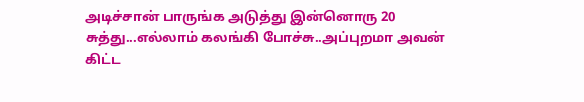அடிச்சான் பாருங்க அடுத்து இன்னொரு 20 சுத்து...எல்லாம் கலங்கி போச்சு..அப்புறமா அவன் கிட்ட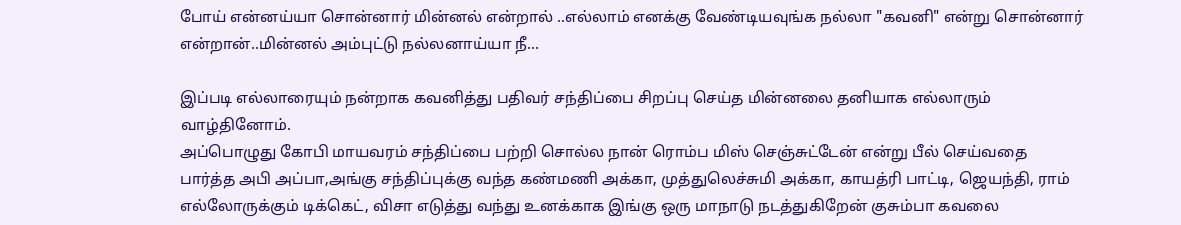போய் என்னய்யா சொன்னார் மின்னல் என்றால் ..எல்லாம் எனக்கு வேண்டியவுங்க நல்லா "கவனி" என்று சொன்னார் என்றான்..மின்னல் அம்புட்டு நல்லனாய்யா நீ...

இப்படி எல்லாரையும் நன்றாக கவனித்து பதிவர் சந்திப்பை சிறப்பு செய்த மின்னலை தனியாக எல்லாரும் வாழ்தினோம்.
அப்பொழுது கோபி மாயவரம் சந்திப்பை பற்றி சொல்ல நான் ரொம்ப மிஸ் செஞ்சுட்டேன் என்று பீல் செய்வதை பார்த்த அபி அப்பா,அங்கு சந்திப்புக்கு வந்த கண்மணி அக்கா, முத்துலெச்சுமி அக்கா, காயத்ரி பாட்டி, ஜெயந்தி, ராம் எல்லோருக்கும் டிக்கெட், விசா எடுத்து வந்து உனக்காக இங்கு ஒரு மாநாடு நடத்துகிறேன் குசும்பா கவலை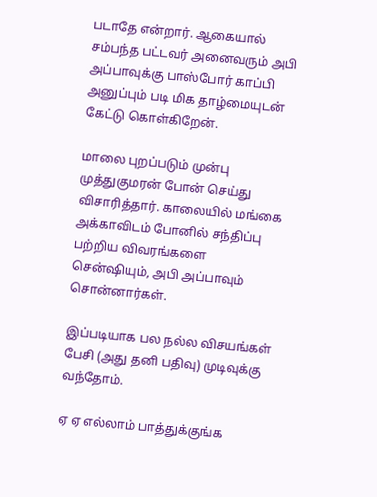படாதே என்றார். ஆகையால் சம்பந்த பட்டவர் அனைவரும் அபி அப்பாவுக்கு பாஸ்போர் காப்பி அனுப்பும் படி மிக தாழ்மையுடன் கேட்டு கொள்கிறேன்.

மாலை புறப்படும் முன்பு முத்துகுமரன் போன் செய்து விசாரித்தார். காலையில் மங்கை அக்காவிடம் போனில் சந்திப்பு பற்றிய விவரங்களை சென்ஷியும், அபி அப்பாவும் சொன்னார்கள்.

இப்படியாக பல நல்ல விசயங்கள் பேசி (அது தனி பதிவு) முடிவுக்கு வந்தோம்.

ஏ ஏ எல்லாம் பாத்துக்குங்க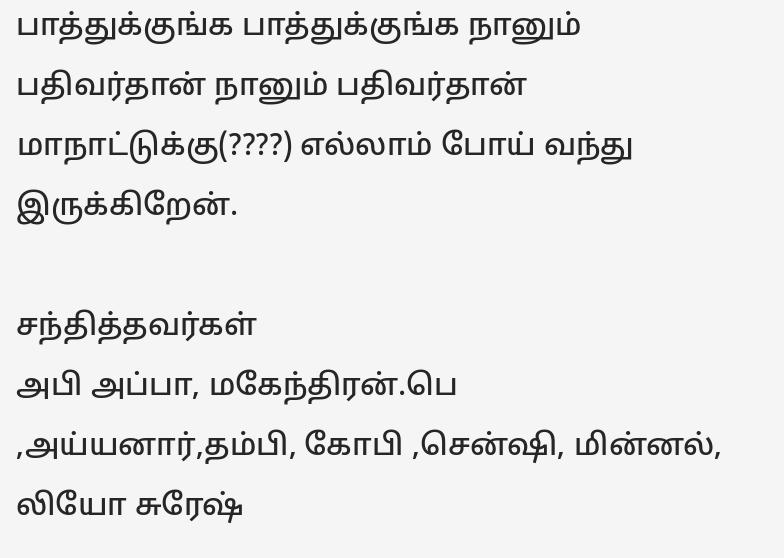பாத்துக்குங்க பாத்துக்குங்க நானும் பதிவர்தான் நானும் பதிவர்தான் மாநாட்டுக்கு(????) எல்லாம் போய் வந்து இருக்கிறேன்.

சந்தித்தவர்கள்
அபி அப்பா, மகேந்திரன்.பெ ,அய்யனார்,தம்பி, கோபி ,சென்ஷி, மின்னல், லியோ சுரேஷ்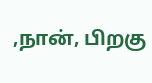,நான், பிறகு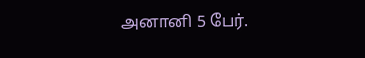அனானி 5 பேர்.